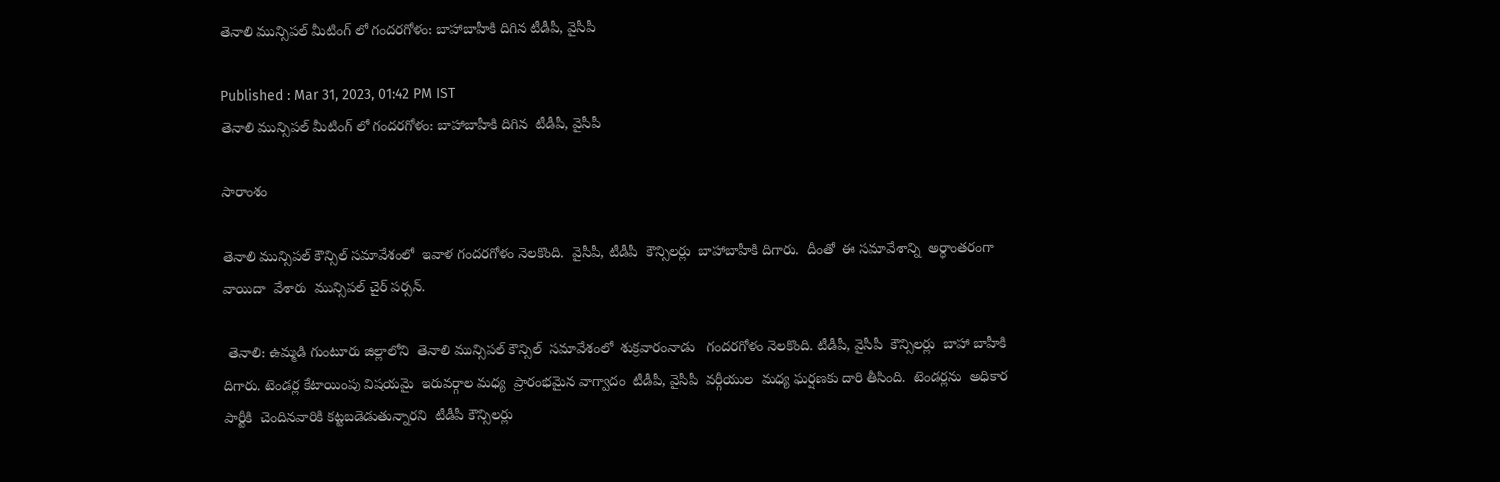తెనాలి మున్సిపల్ మీటింగ్ లో గందరగోళం: బాహాబాహీకి దిగిన టీడీపీ, వైసీపీ

Published : Mar 31, 2023, 01:42 PM IST
తెనాలి మున్సిపల్ మీటింగ్ లో గందరగోళం: బాహాబాహీకి దిగిన  టీడీపీ, వైసీపీ

సారాంశం

తెనాలి మున్సిపల్ కౌన్సిల్ సమావేశంలో  ఇవాళ గందరగోళం నెలకొంది.  వైసీపీ, టీడీపీ  కౌన్సిలర్లు  బాహాబాహీకి దిగారు.  దీంతో  ఈ సమావేశాన్ని  అర్ధాంతరంగా వాయిదా  వేశారు  మున్సిపల్ చైర్ పర్సన్.

 తెనాలి: ఉమ్మడి గుంటూరు జిల్లాలోని  తెనాలి మున్సిపల్ కౌన్సిల్  సమావేశంలో  శుక్రవారంనాడు   గందరగోళం నెలకొంది. టీడీపీ, వైసీపీ  కౌన్సిలర్లు  బాహా బాహీకి దిగారు. టెండర్ల కేటాయింపు విషయమై  ఇరువర్గాల మధ్య  ప్రారంభమైన వాగ్వాదం  టీడీపీ, వైసీపీ  వర్గీయుల  మధ్య ఘర్షణకు దారి తీసింది.  టెండర్లను  అధికార పార్టీకి  చెందినవారికి కట్టబడెడుతున్నారని  టీడీపీ కౌన్సిలర్లు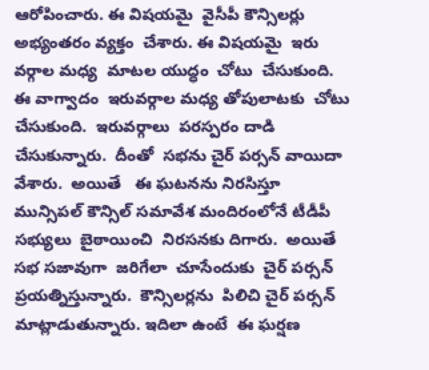ఆరోపించారు. ఈ విషయమై  వైసీపీ కౌన్సిలర్లు  అభ్యంతరం వ్యక్తం  చేశారు. ఈ విషయమై  ఇరు వర్గాల మధ్య  మాటల యుద్ధం  చోటు  చేసుకుంది. ఈ వాగ్వాదం  ఇరువర్గాల మధ్య తోపులాటకు  చోటు  చేసుకుంది.  ఇరువర్గాలు  పరస్పరం దాడి  చేసుకున్నారు.  దీంతో  సభను చైర్ పర్సన్ వాయిదా వేశారు.  అయితే   ఈ ఘటనను నిరసిస్తూ  మున్సిపల్ కౌన్సిల్ సమావేశ మందిరంలోనే టీడీపీ సభ్యులు  బైఠాయించి  నిరసనకు దిగారు.  అయితే  సభ సజావుగా  జరిగేలా  చూసేందుకు  చైర్ పర్సన్ ప్రయత్నిస్తున్నారు.  కౌన్సిలర్లను  పిలిచి చైర్ పర్సన్ మాట్లాడుతున్నారు. ఇదిలా ఉంటే  ఈ ఘర్షణ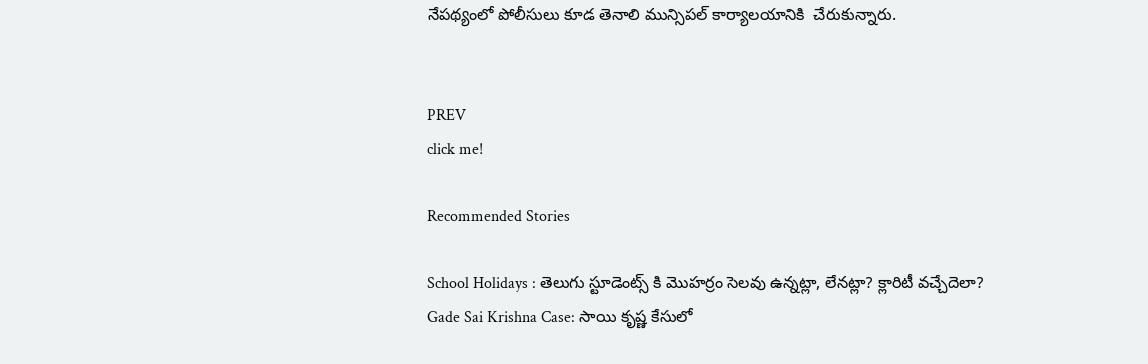నేపథ్యంలో పోలీసులు కూడ తెనాలి మున్సిపల్ కార్యాలయానికి  చేరుకున్నారు.


PREV
click me!

Recommended Stories

School Holidays : తెలుగు స్టూడెంట్స్ కి మొహర్రం సెలవు ఉన్నట్లా, లేనట్లా? క్లారిటీ వచ్చేదెలా?
Gade Sai Krishna Case: సాయి కృష్ణ కేసులో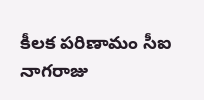కీలక పరిణామం సీఐ నాగరాజు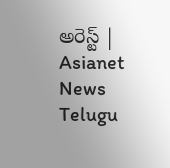అరెస్ట్ | Asianet News Telugu